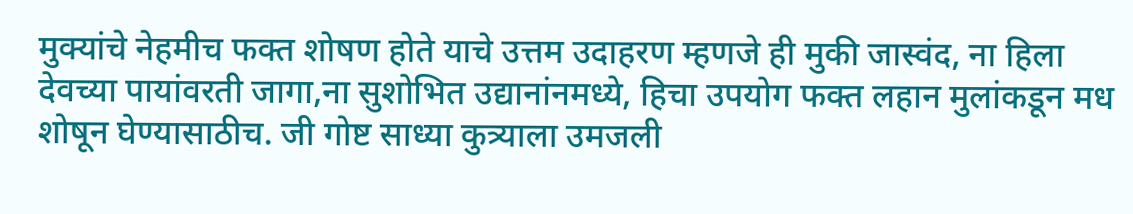मुक्यांचे नेहमीच फक्त शोषण होते याचे उत्तम उदाहरण म्हणजे ही मुकी जास्वंद, ना हिला देवच्या पायांवरती जागा,ना सुशोभित उद्यानांनमध्ये, हिचा उपयोग फक्त लहान मुलांकडून मध शोषून घेण्यासाठीच. जी गोष्ट साध्या कुत्र्याला उमजली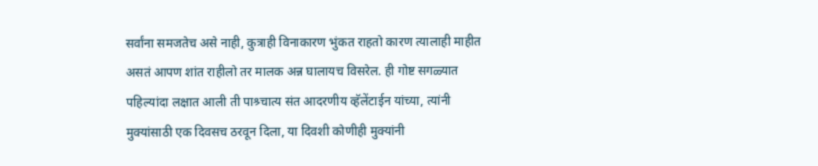सर्वांना समजतेच असे नाही, कुत्राही विनाकारण भुंकत राहतो कारण त्यालाही माहीत असतं आपण शांत राहीलो तर मालक अन्न घालायच विसरेल. ही गोष्ट सगळ्यात पहिल्यांदा लक्षात आली ती पाश्र्चात्य संत आदरणीय व्हॅलेंटाईन यांच्या, त्यांनी मुक्यांसाठी एक दिवसच ठरवून दिला, या दिवशी कोणीही मुक्यांनी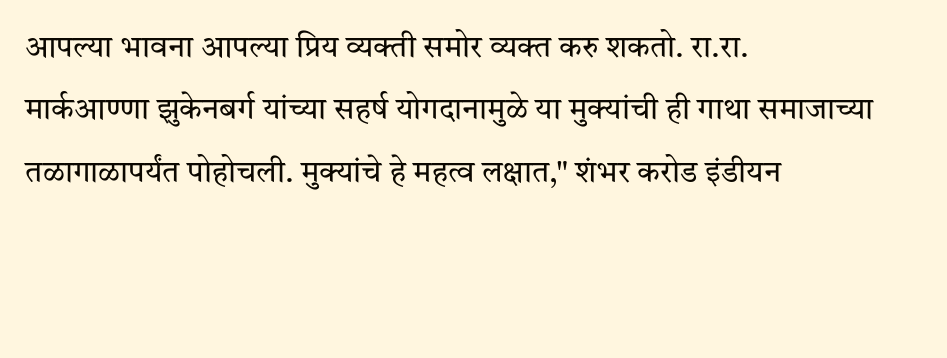आपल्या भावना आपल्या प्रिय व्यक्ती समोर व्यक्त करु शकतो. रा.रा. मार्कआण्णा झुकेनबर्ग यांच्या सहर्ष योगदानामुळे या मुक्यांची ही गाथा समाजाच्या तळागाळापर्यंत पोहोचली. मुक्यांचे हे महत्व लक्षात," शंभर करोड इंडीयन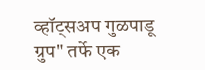व्हॉट्सअप गुळपाडू ग्रुप" तर्फे एक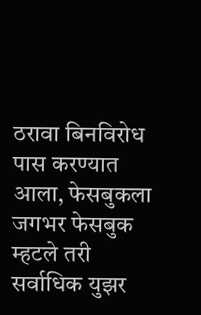ठरावा बिनविरोध पास करण्यात आला, फेसबुकला जगभर फेसबुक म्हटले तरी सर्वाधिक युझर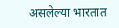असलेल्या भारतात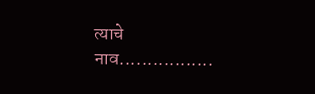त्याचे नाव.................